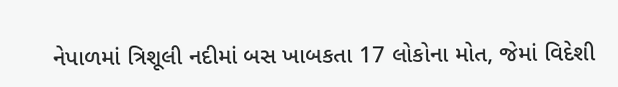નેપાળમાં ત્રિશૂલી નદીમાં બસ ખાબકતા 17 લોકોના મોત, જેમાં વિદેશી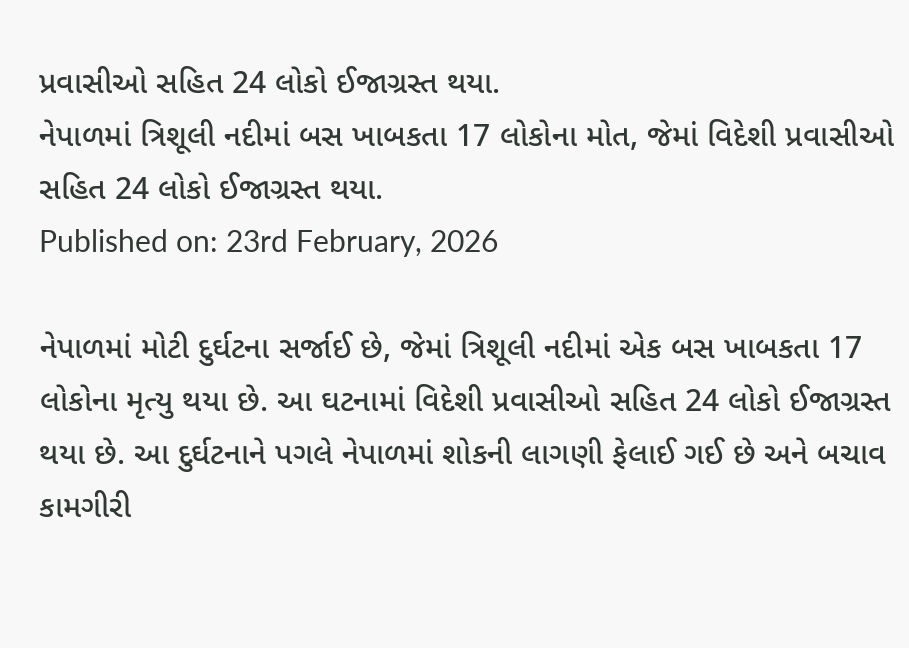પ્રવાસીઓ સહિત 24 લોકો ઈજાગ્રસ્ત થયા.
નેપાળમાં ત્રિશૂલી નદીમાં બસ ખાબકતા 17 લોકોના મોત, જેમાં વિદેશી પ્રવાસીઓ સહિત 24 લોકો ઈજાગ્રસ્ત થયા.
Published on: 23rd February, 2026

નેપાળમાં મોટી દુર્ઘટના સર્જાઈ છે, જેમાં ત્રિશૂલી નદીમાં એક બસ ખાબકતા 17 લોકોના મૃત્યુ થયા છે. આ ઘટનામાં વિદેશી પ્રવાસીઓ સહિત 24 લોકો ઈજાગ્રસ્ત થયા છે. આ દુર્ઘટનાને પગલે નેપાળમાં શોકની લાગણી ફેલાઈ ગઈ છે અને બચાવ કામગીરી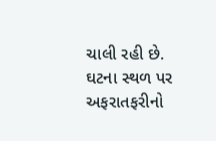ચાલી રહી છે. ઘટના સ્થળ પર અફરાતફરીનો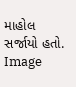માહોલ સર્જાયો હતો. Image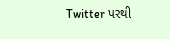Twitter પરથી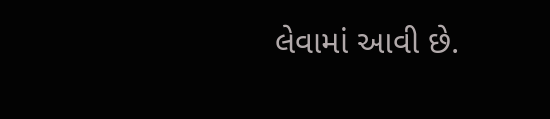લેવામાં આવી છે.